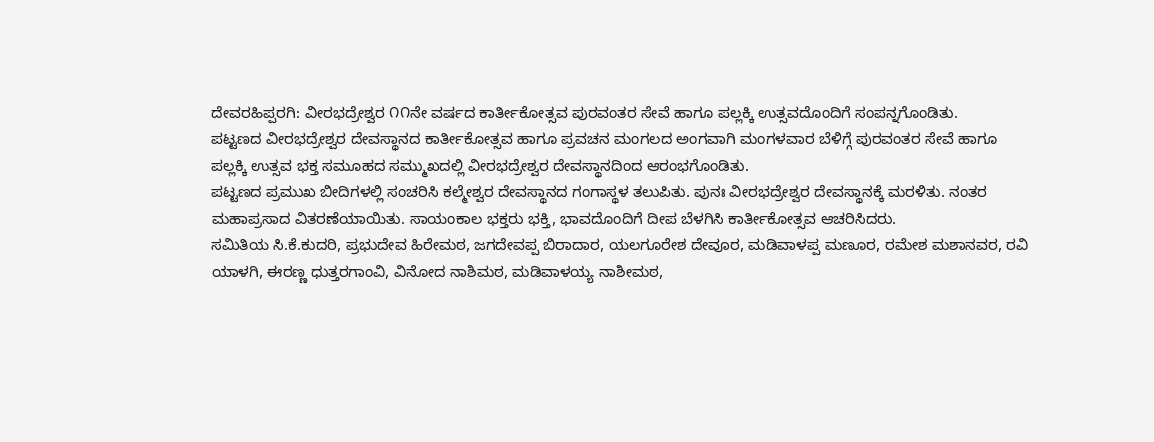ದೇವರಹಿಪ್ಪರಗಿ: ವೀರಭದ್ರೇಶ್ವರ ೧೧ನೇ ವರ್ಷದ ಕಾರ್ತೀಕೋತ್ಸವ ಪುರವಂತರ ಸೇವೆ ಹಾಗೂ ಪಲ್ಲಕ್ಕಿ ಉತ್ಸವದೊಂದಿಗೆ ಸಂಪನ್ನಗೊಂಡಿತು.
ಪಟ್ಟಣದ ವೀರಭದ್ರೇಶ್ವರ ದೇವಸ್ಥಾನದ ಕಾರ್ತೀಕೋತ್ಸವ ಹಾಗೂ ಪ್ರವಚನ ಮಂಗಲದ ಅಂಗವಾಗಿ ಮಂಗಳವಾರ ಬೆಳಿಗ್ಗೆ ಪುರವಂತರ ಸೇವೆ ಹಾಗೂ ಪಲ್ಲಕ್ಕಿ ಉತ್ಸವ ಭಕ್ತ ಸಮೂಹದ ಸಮ್ಮುಖದಲ್ಲಿ ವೀರಭದ್ರೇಶ್ವರ ದೇವಸ್ಥಾನದಿಂದ ಆರಂಭಗೊಂಡಿತು.
ಪಟ್ಟಣದ ಪ್ರಮುಖ ಬೀದಿಗಳಲ್ಲಿ ಸಂಚರಿಸಿ ಕಲ್ಮೇಶ್ವರ ದೇವಸ್ಥಾನದ ಗಂಗಾಸ್ಥಳ ತಲುಪಿತು. ಪುನಃ ವೀರಭದ್ರೇಶ್ವರ ದೇವಸ್ಥಾನಕ್ಕೆ ಮರಳಿತು. ನಂತರ ಮಹಾಪ್ರಸಾದ ವಿತರಣೆಯಾಯಿತು. ಸಾಯಂಕಾಲ ಭಕ್ತರು ಭಕ್ತಿ, ಭಾವದೊಂದಿಗೆ ದೀಪ ಬೆಳಗಿಸಿ ಕಾರ್ತೀಕೋತ್ಸವ ಆಚರಿಸಿದರು.
ಸಮಿತಿಯ ಸಿ.ಕೆ.ಕುದರಿ, ಪ್ರಭುದೇವ ಹಿರೇಮಠ, ಜಗದೇವಪ್ಪ ಬಿರಾದಾರ, ಯಲಗೂರೇಶ ದೇವೂರ, ಮಡಿವಾಳಪ್ಪ ಮಣೂರ, ರಮೇಶ ಮಶಾನವರ, ರವಿ ಯಾಳಗಿ, ಈರಣ್ಣ ಧುತ್ತರಗಾಂವಿ, ವಿನೋದ ನಾಶಿಮಠ, ಮಡಿವಾಳಯ್ಯ ನಾಶೀಮಠ,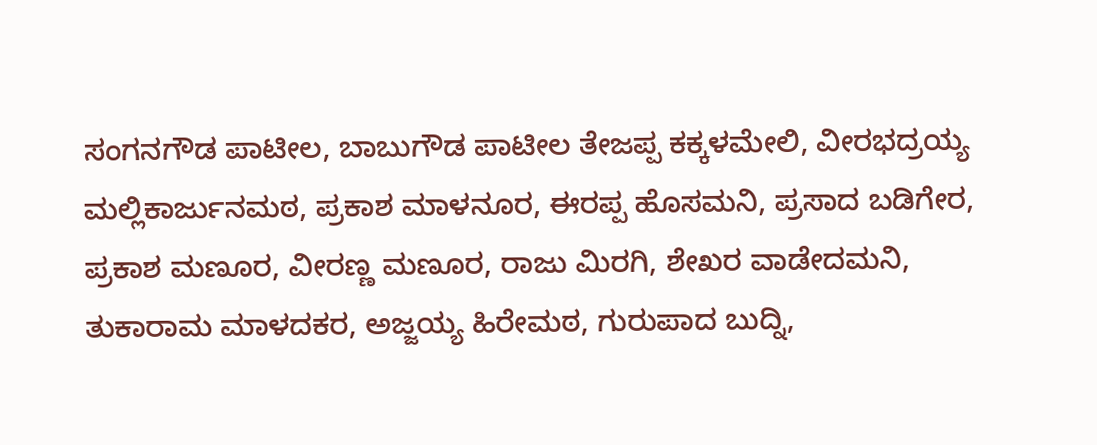ಸಂಗನಗೌಡ ಪಾಟೀಲ, ಬಾಬುಗೌಡ ಪಾಟೀಲ ತೇಜಪ್ಪ ಕಕ್ಕಳಮೇಲಿ, ವೀರಭದ್ರಯ್ಯ ಮಲ್ಲಿಕಾರ್ಜುನಮಠ, ಪ್ರಕಾಶ ಮಾಳನೂರ, ಈರಪ್ಪ ಹೊಸಮನಿ, ಪ್ರಸಾದ ಬಡಿಗೇರ, ಪ್ರಕಾಶ ಮಣೂರ, ವೀರಣ್ಣ ಮಣೂರ, ರಾಜು ಮಿರಗಿ, ಶೇಖರ ವಾಡೇದಮನಿ, ತುಕಾರಾಮ ಮಾಳದಕರ, ಅಜ್ಜಯ್ಯ ಹಿರೇಮಠ, ಗುರುಪಾದ ಬುದ್ನಿ,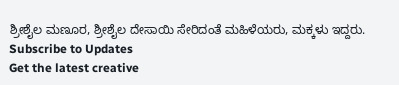ಶ್ರೀಶೈಲ ಮಣೂರ, ಶ್ರೀಶೈಲ ದೇಸಾಯಿ ಸೇರಿದಂತೆ ಮಹಿಳೆಯರು, ಮಕ್ಕಳು ಇದ್ದರು.
Subscribe to Updates
Get the latest creative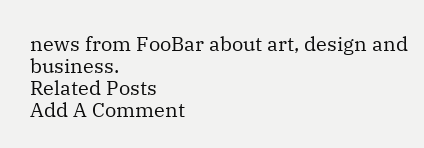news from FooBar about art, design and business.
Related Posts
Add A Comment